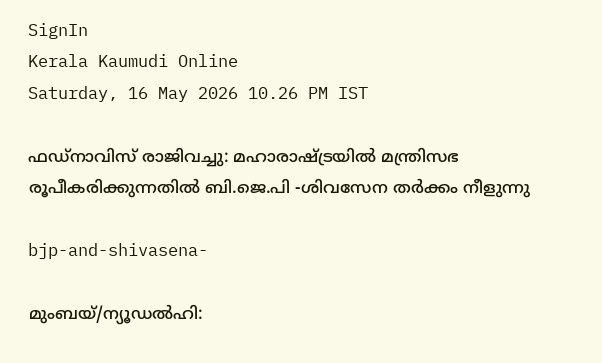SignIn
Kerala Kaumudi Online
Saturday, 16 May 2026 10.26 PM IST

ഫഡ്‌നാവിസ് രാജിവച്ചു: മഹാരാഷ്‌ട്രയിൽ മന്ത്രിസഭ രൂപീകരിക്കുന്നതിൽ ബി.ജെ.പി -ശിവസേന തർക്കം നീളുന്നു

bjp-and-shivasena-

മുംബയ്/ന്യൂഡൽഹി: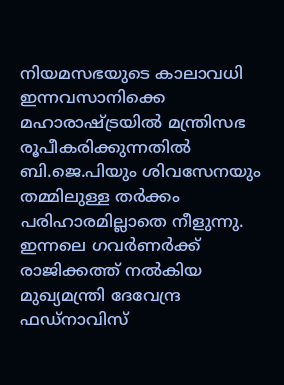നിയമസഭയുടെ കാലാവധി ഇന്നവസാനിക്കെ മഹാരാഷ്‌ട്രയിൽ മന്ത്രിസഭ രൂപീകരിക്കുന്നതിൽ ബി.ജെ.പിയും ശിവസേനയും തമ്മിലുള്ള തർക്കം പരിഹാരമില്ലാതെ നീളുന്നു. ഇന്നലെ ഗവർണർക്ക് രാജിക്കത്ത് നൽകിയ മുഖ്യമന്ത്രി ദേവേന്ദ്ര ഫഡ്‌നാവിസ്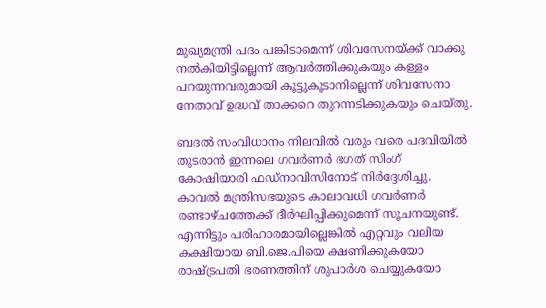മുഖ്യമന്ത്രി പദം പങ്കിടാമെന്ന് ശിവസേനയ്‌ക്ക് വാക്കു നൽകിയിട്ടില്ലെന്ന് ആവർത്തിക്കുകയും കള്ളം പറയുന്നവരുമായി കൂട്ടുകൂടാനില്ലെന്ന് ശിവസേനാ നേതാവ് ഉദ്ധവ് താക്കറെ തുറന്നടിക്കുകയും ചെയ്തു.

ബദൽ സംവിധാനം നിലവിൽ വരും വരെ പദവിയിൽ തുടരാൻ ഇന്നലെ ഗവർണർ ഭഗത് സിംഗ് കോഷിയാരി ഫഡ്‌നാവിസിനോട് നിർദ്ദേശിച്ചു. കാവൽ മന്ത്രിസഭയുടെ കാലാവധി ഗവർണർ രണ്ടാഴ‌്‌ചത്തേക്ക് ദീർഘിപ്പിക്കുമെന്ന് സൂചനയുണ്ട്. എന്നിട്ടും പരിഹാരമായില്ലെങ്കിൽ എറ്റവും വലിയ കക്ഷിയായ ബി.ജെ.പിയെ ക്ഷണിക്കുകയോ രാഷ്‌ട്രപതി ഭരണത്തിന് ശുപാർശ ചെയ്യുകയോ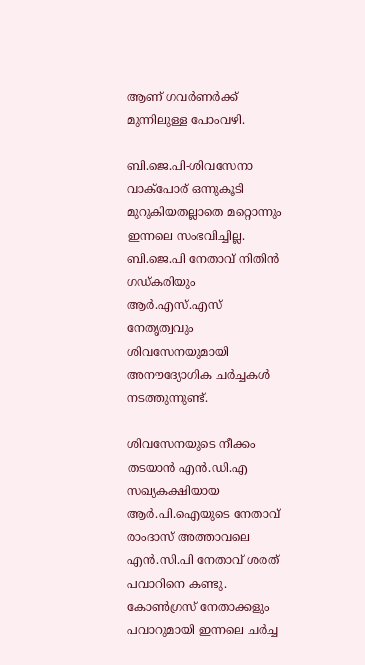ആണ് ഗവർണർക്ക് മുന്നിലുള്ള പോംവഴി.

ബി.ജെ.പി-ശിവസേനാ വാക്പോര് ഒന്നുകൂടി മുറുകിയതല്ലാതെ മറ്റൊന്നും ഇന്നലെ സംഭവിച്ചില്ല. ബി.ജെ.പി നേതാവ് നിതിൻ ഗഡ്‌കരിയും ആർ.എസ്.എസ് നേതൃത്വവും ശിവസേനയുമായി അനൗദ്യോഗിക ചർച്ചകൾ നടത്തുന്നുണ്ട്.

ശിവസേനയുടെ നീക്കം തടയാൻ എൻ.ഡി.എ സഖ്യകക്ഷിയായ ആർ.പി.ഐയുടെ നേതാവ് രാംദാസ് അത്താവലെ എൻ.സി.പി നേതാവ് ശരത് പവാറിനെ കണ്ടു. കോൺഗ്രസ് നേതാക്കളും പവാറുമായി ഇന്നലെ ചർച്ച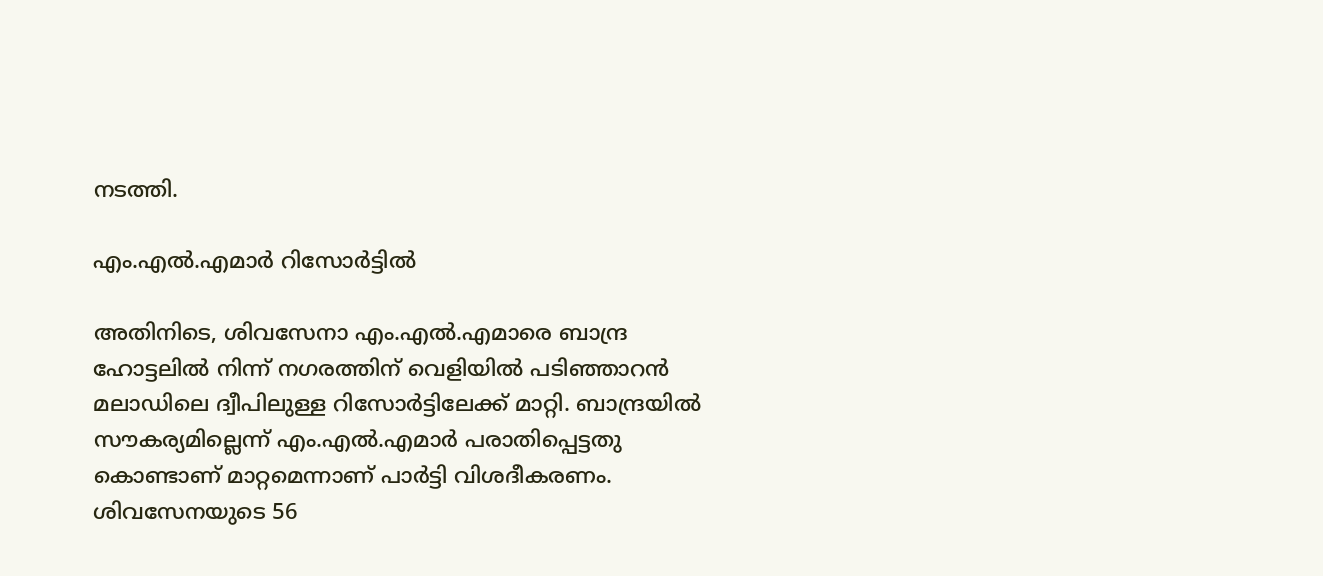നടത്തി.

എം.എൽ.എമാർ റിസോർട്ടിൽ

അതിനിടെ, ശിവസേനാ എം.എൽ.എമാരെ ബാന്ദ്ര ഹോട്ടലിൽ നിന്ന് നഗരത്തിന് വെളിയിൽ പടിഞ്ഞാറൻ മലാഡിലെ ദ്വീപിലുള്ള റിസോർട്ടിലേക്ക് മാറ്റി. ബാന്ദ്രയിൽ സൗകര്യമില്ലെന്ന് എം.എൽ.എമാർ പരാതിപ്പെട്ടതു കൊണ്ടാണ് മാറ്റമെന്നാണ് പാർട്ടി വിശദീകരണം. ശിവസേനയുടെ 56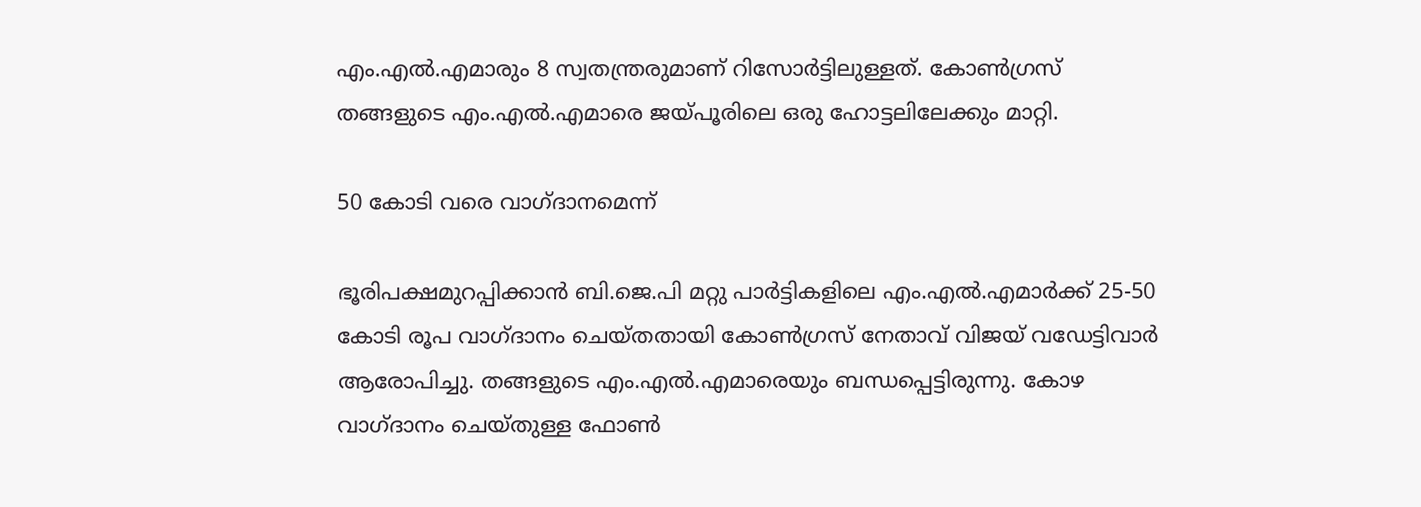എം.എൽ.എമാരും 8 സ്വതന്ത്രരുമാണ് റിസോർട്ടിലുള്ളത്. കോൺഗ്രസ് തങ്ങളുടെ എം.എൽ.എമാരെ ജയ്‌പൂരിലെ ഒരു ഹോട്ടലിലേക്കും മാറ്റി.

50 കോടി വരെ വാഗ്ദാനമെന്ന്

ഭൂരിപക്ഷമുറപ്പിക്കാൻ ബി.ജെ.പി മറ്റു പാർട്ടികളിലെ എം.എൽ.എമാർക്ക് 25-50 കോടി രൂപ വാഗ്‌ദാനം ചെയ്തതായി കോൺഗ്രസ് നേതാവ് വിജയ് വഡേട്ടിവാർ ആരോപിച്ചു. തങ്ങളുടെ എം.എൽ.എമാരെയും ബന്ധപ്പെട്ടിരുന്നു. കോഴ വാഗ്‌ദാനം ചെയ്‌തുള്ള ഫോൺ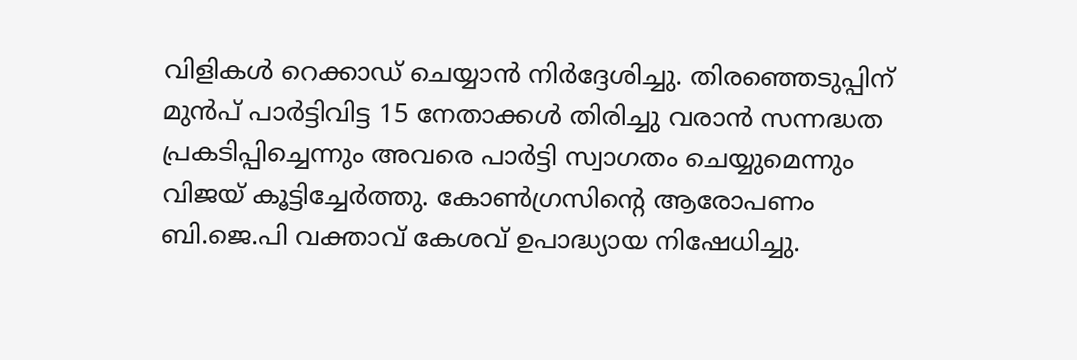വിളികൾ റെക്കാഡ് ചെയ്യാൻ നിർദ്ദേശിച്ചു. തിരഞ്ഞെടുപ്പിന് മുൻപ് പാർട്ടിവിട്ട 15 നേതാക്കൾ തിരിച്ചു വരാൻ സന്നദ്ധത പ്രകടിപ്പിച്ചെന്നും അവരെ പാർട്ടി സ്വാഗതം ചെയ്യുമെന്നും വിജയ് കൂട്ടിച്ചേർത്തു. കോൺഗ്രസിന്റെ ആരോപണം ബി.ജെ.പി വക്താവ് കേശവ് ഉപാദ്ധ്യായ നിഷേധിച്ചു.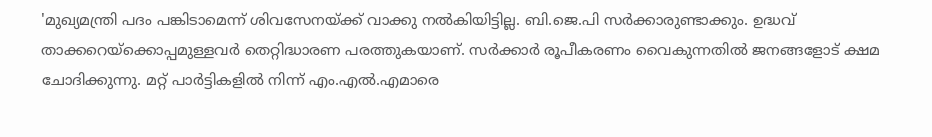'മുഖ്യമന്ത്രി പദം പങ്കിടാമെന്ന് ശിവസേനയ്‌ക്ക് വാക്കു നൽകിയിട്ടില്ല. ബി.ജെ.പി സർക്കാരുണ്ടാക്കും. ഉദ്ധവ് താക്കറെയ്‌ക്കൊപ്പമുള്ളവർ തെറ്റിദ്ധാരണ പരത്തുകയാണ്. സർക്കാർ രൂപീകരണം വൈകുന്നതിൽ ജനങ്ങളോട് ക്ഷമ ചോദിക്കുന്നു. മറ്റ് പാർട്ടികളിൽ നിന്ന് എം.എൽ.എമാരെ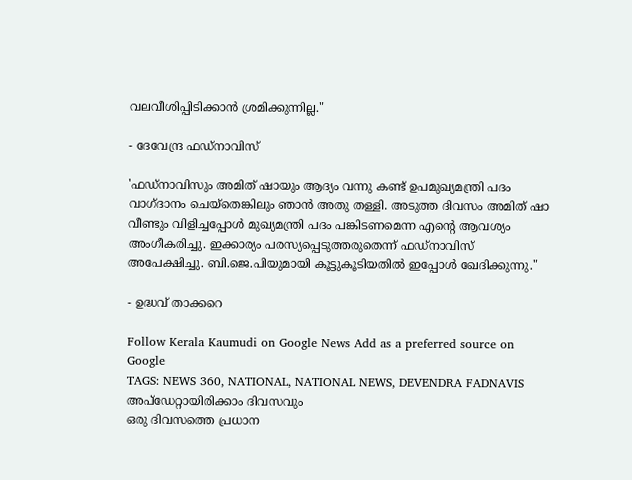വലവീശിപ്പിടിക്കാൻ ശ്രമിക്കുന്നില്ല."

- ദേവേന്ദ്ര ഫഡ്‌നാവിസ്

'ഫഡ്‌നാവിസും അമിത് ഷായും ആദ്യം വന്നു കണ്ട് ഉപമുഖ്യമന്ത്രി പദം വാഗ്‌ദാനം ചെയ്‌തെങ്കിലും ഞാൻ അതു തള്ളി. അടുത്ത ദിവസം അമിത് ഷാ വീണ്ടും വിളിച്ചപ്പോൾ മുഖ്യമന്ത്രി പദം പങ്കിടണമെന്ന എന്റെ ആവശ്യം അംഗീകരിച്ചു. ഇക്കാര്യം പരസ്യപ്പെടുത്തരുതെന്ന് ഫഡ്നാവിസ് അപേക്ഷിച്ചു. ബി.ജെ.പിയുമായി കൂട്ടുകൂടിയതിൽ ഇപ്പോൾ ഖേദിക്കുന്നു."

- ഉദ്ധവ് താക്കറെ

Follow Kerala Kaumudi on Google News Add as a preferred source on Google
TAGS: NEWS 360, NATIONAL, NATIONAL NEWS, DEVENDRA FADNAVIS
അപ്ഡേറ്റായിരിക്കാം ദിവസവും
ഒരു ദിവസത്തെ പ്രധാന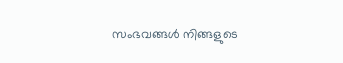സംഭവങ്ങൾ നിങ്ങളുടെ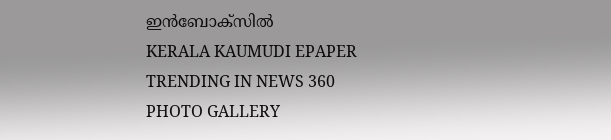ഇൻബോക്സിൽ
KERALA KAUMUDI EPAPER
TRENDING IN NEWS 360
PHOTO GALLERY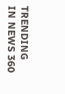TRENDING IN NEWS 360